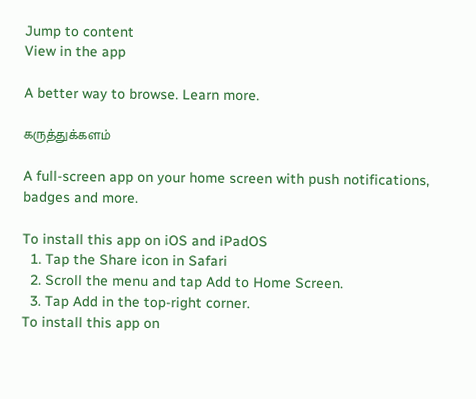Jump to content
View in the app

A better way to browse. Learn more.

கருத்துக்களம்

A full-screen app on your home screen with push notifications, badges and more.

To install this app on iOS and iPadOS
  1. Tap the Share icon in Safari
  2. Scroll the menu and tap Add to Home Screen.
  3. Tap Add in the top-right corner.
To install this app on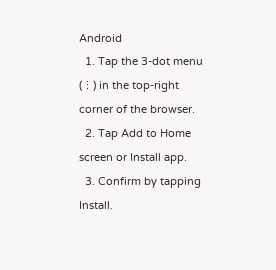Android
  1. Tap the 3-dot menu (⋮) in the top-right corner of the browser.
  2. Tap Add to Home screen or Install app.
  3. Confirm by tapping Install.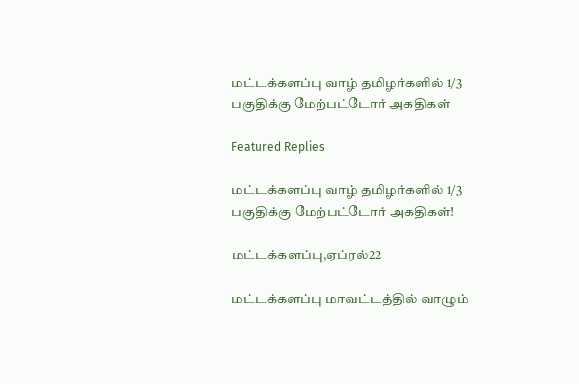மட்டக்களப்பு வாழ் தமிழர்களில் 1/3 பகுதிக்கு மேற்பட்டோர் அகதிகள்

Featured Replies

மட்டக்களப்பு வாழ் தமிழர்களில் 1/3 பகுதிக்கு மேற்பட்டோர் அகதிகள்!

மட்டக்களப்பு,ஏப்ரல்22

மட்டக்களப்பு மாவட்டத்தில் வாழும்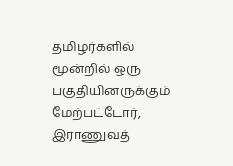தமிழர்களில் மூன்றில் ஒரு பகுதியினருக்கும் மேற்பட்டோர், இராணுவத்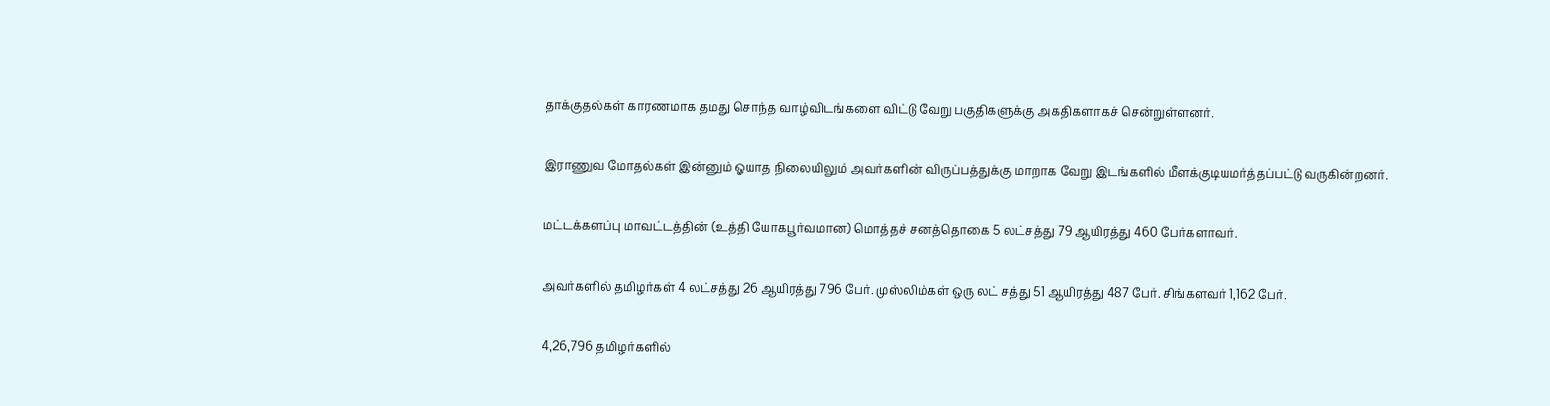தாக்குதல்கள் காரணமாக தமது சொந்த வாழ்விடங்களை விட்டு வேறு பகுதிகளுக்கு அகதிகளாகச் சென்றுள்ளனர்.

இராணுவ மோதல்கள் இன்னும் ஓயாத நிலையிலும் அவர்களின் விருப்பத்துக்கு மாறாக வேறு இடங்களில் மீளக்குடியமர்த்தப்பட்டு வருகின்றனர்.

மட்டக்களப்பு மாவட்டத்தின் (உத்தி யோகபூர்வமான) மொத்தச் சனத்தொகை 5 லட்சத்து 79 ஆயிரத்து 460 பேர்களாவர்.

அவர்களில் தமிழர்கள் 4 லட்சத்து 26 ஆயிரத்து 796 பேர். முஸ்லிம்கள் ஒரு லட் சத்து 51 ஆயிரத்து 487 பேர். சிங்களவர் 1,162 பேர்.

4,26,796 தமிழர்களில்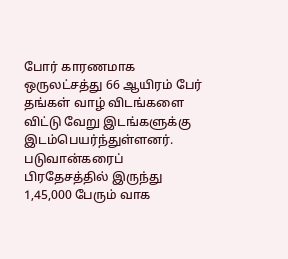போர் காரணமாக ஒருலட்சத்து 66 ஆயிரம் பேர் தங்கள் வாழ் விடங்களை விட்டு வேறு இடங்களுக்கு இடம்பெயர்ந்துள்ளனர். படுவான்கரைப் பிரதேசத்தில் இருந்து 1,45,000 பேரும் வாக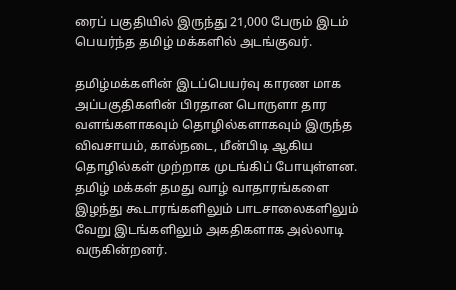ரைப் பகுதியில் இருந்து 21,000 பேரும் இடம் பெயர்ந்த தமிழ் மக்களில் அடங்குவர்.

தமிழ்மக்களின் இடப்பெயர்வு காரண மாக அப்பகுதிகளின் பிரதான பொருளா தார வளங்களாகவும் தொழில்களாகவும் இருந்த விவசாயம், கால்நடை, மீன்பிடி ஆகிய தொழில்கள் முற்றாக முடங்கிப் போயுள்ளன. தமிழ் மக்கள் தமது வாழ் வாதாரங்களை இழந்து கூடாரங்களிலும் பாடசாலைகளிலும் வேறு இடங்களிலும் அகதிகளாக அல்லாடி வருகின்றனர்.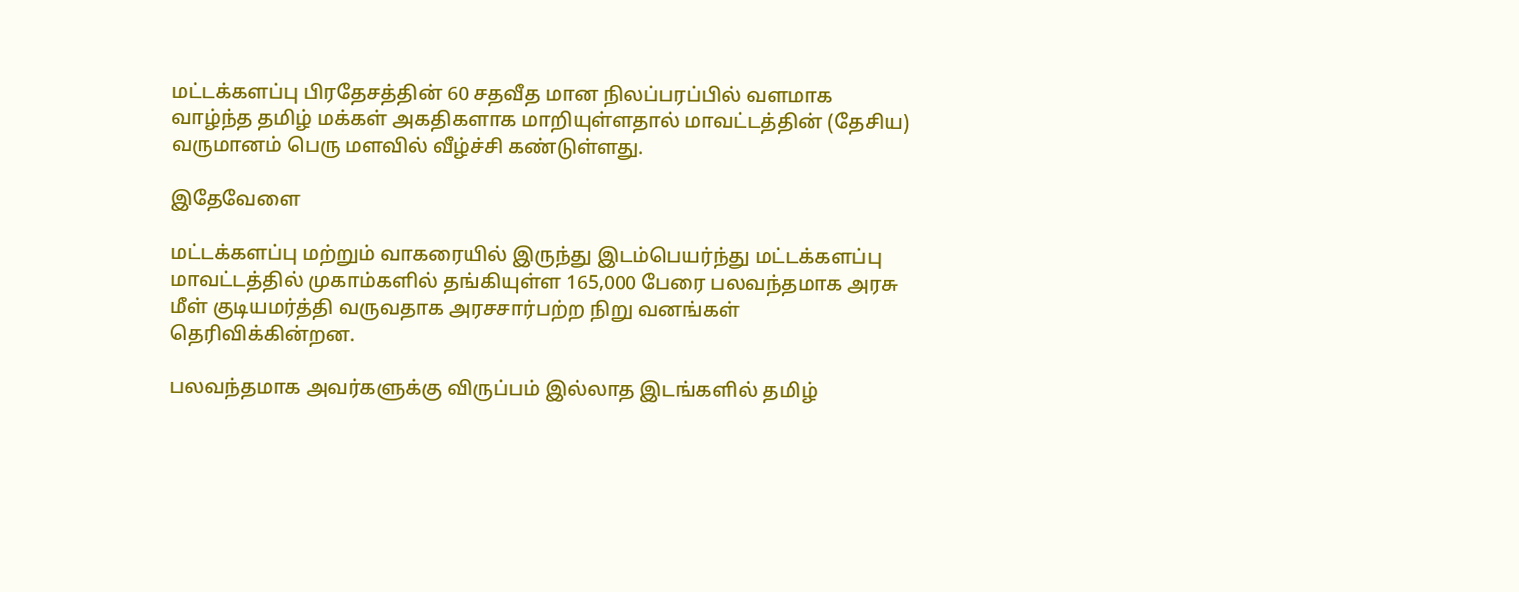மட்டக்களப்பு பிரதேசத்தின் 60 சதவீத மான நிலப்பரப்பில் வளமாக வாழ்ந்த தமிழ் மக்கள் அகதிகளாக மாறியுள்ளதால் மாவட்டத்தின் (தேசிய) வருமானம் பெரு மளவில் வீழ்ச்சி கண்டுள்ளது.

இதேவேளை

மட்டக்களப்பு மற்றும் வாகரையில் இருந்து இடம்பெயர்ந்து மட்டக்களப்பு மாவட்டத்தில் முகாம்களில் தங்கியுள்ள 165,000 பேரை பலவந்தமாக அரசு மீள் குடியமர்த்தி வருவதாக அரசசார்பற்ற நிறு வனங்கள் தெரிவிக்கின்றன.

பலவந்தமாக அவர்களுக்கு விருப்பம் இல்லாத இடங்களில் தமிழ்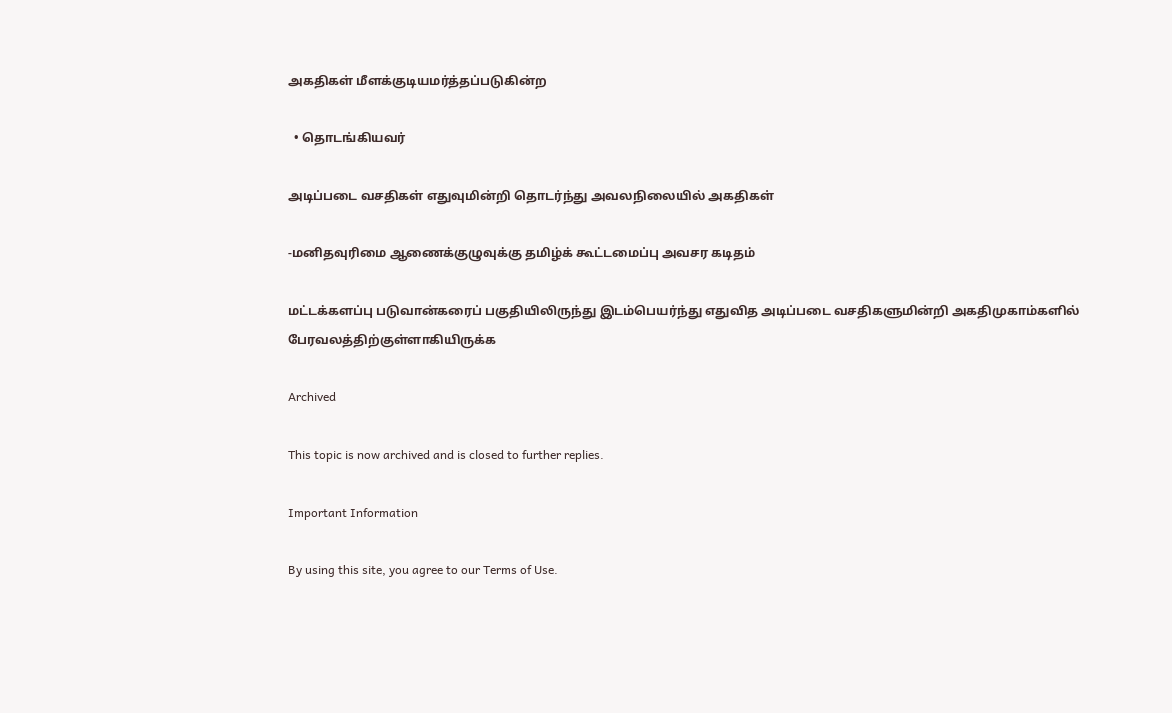அகதிகள் மீளக்குடியமர்த்தப்படுகின்ற

  • தொடங்கியவர்

அடிப்படை வசதிகள் எதுவுமின்றி தொடர்ந்து அவலநிலையில் அகதிகள்

-மனிதவுரிமை ஆணைக்குழுவுக்கு தமிழ்க் கூட்டமைப்பு அவசர கடிதம்

மட்டக்களப்பு படுவான்கரைப் பகுதியிலிருந்து இடம்பெயர்ந்து எதுவித அடிப்படை வசதிகளுமின்றி அகதிமுகாம்களில் பேரவலத்திற்குள்ளாகியிருக்க

Archived

This topic is now archived and is closed to further replies.

Important Information

By using this site, you agree to our Terms of Use.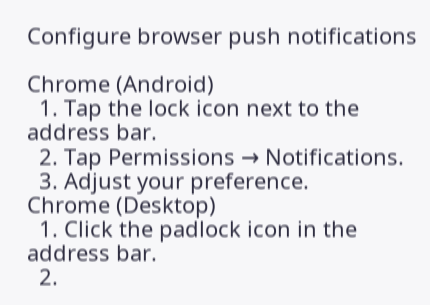Configure browser push notifications

Chrome (Android)
  1. Tap the lock icon next to the address bar.
  2. Tap Permissions → Notifications.
  3. Adjust your preference.
Chrome (Desktop)
  1. Click the padlock icon in the address bar.
  2.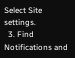Select Site settings.
  3. Find Notifications and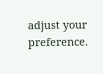adjust your preference.